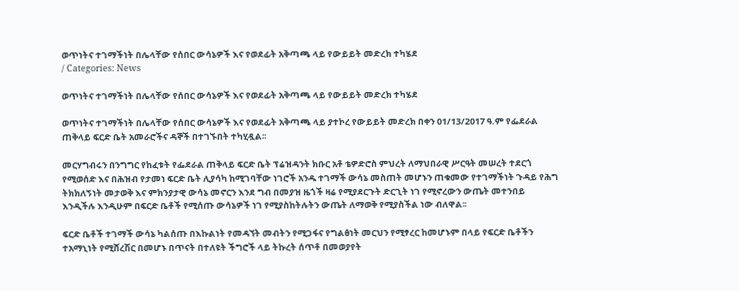ወጥነትና ተገማችነት በሌላቸው የሰበር ውሳኔዎች እና የወደፊት አቅጣጫ ላይ የውይይት መድረክ ተካሄደ
/ Categories: News

ወጥነትና ተገማችነት በሌላቸው የሰበር ውሳኔዎች እና የወደፊት አቅጣጫ ላይ የውይይት መድረክ ተካሄደ

ወጥነትና ተገማችነት በሌላቸው የሰበር ውሳኔዎች እና የወደፊት አቅጣጫ ላይ ያተኮረ የውይይት መድረክ በቀን 01/13/2017 ዓ.ም የፌደራል ጠቅላይ ፍርድ ቤት አመራሮችና ዳኞች በተገኙበት ተካሂዷል፡፡

መርሃግብሩን በንግግር የከፈቱት የፌደራል ጠቅላይ ፍርድ ቤት ፕሬዝዳንት ክቡር አቶ ቴዎድሮስ ምህረት ለማህበራዊ ሥርዓት መሠረት ተደርጎ የሚወሰድ እና በሕዝብ የታመነ ፍርድ ቤት ሊያሳካ ከሚገባቸው ነገሮች አንዱ ተገማች ውሳኔ መስጠት መሆኑን ጠቁመው የተገማችነት ጉዳይ የሕግ ትክክለኝነት መታወቅ እና ምክንያታዊ ውሳኔ መኖርን እንደ ግብ በመያዝ ዜጎች ዛሬ የሚያደርጉት ድርጊት ነገ የሚኖረውን ውጤት መተንበይ እንዲችሉ እንዲሁም በፍርድ ቤቶች የሚሰጡ ውሳኔዎች ነገ የሚያስከትሉትን ውጤት ለማወቅ የሚያስችል ነው ብለዋል፡፡

ፍርድ ቤቶች ተገማች ውሳኔ ካልሰጡ በእኩልነት የመዳኘት መብትን የሚጋፋና የግልፅነት መርህን የሚፃረር ከመሆኑም በላይ የፍርድ ቤቶችን ተአማኒነት የሚሸረሽር በመሆኑ በጥናት በተለዩት ችግሮች ላይ ትኩረት ሰጥቶ በመወያየት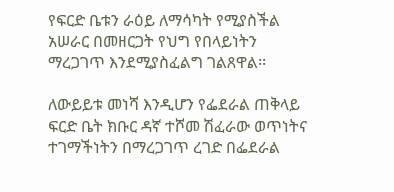የፍርድ ቤቱን ራዕይ ለማሳካት የሚያስችል አሠራር በመዘርጋት የህግ የበላይነትን ማረጋገጥ እንደሚያስፈልግ ገልጸዋል፡፡

ለውይይቱ መነሻ እንዲሆን የፌደራል ጠቅላይ ፍርድ ቤት ክቡር ዳኛ ተሾመ ሽፈራው ወጥነትና ተገማችነትን በማረጋገጥ ረገድ በፌደራል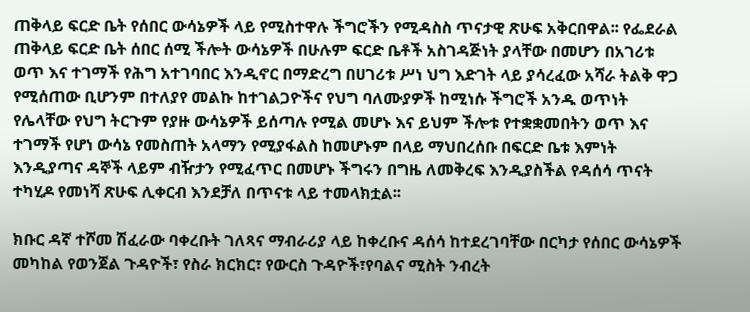ጠቅላይ ፍርድ ቤት የሰበር ውሳኔዎች ላይ የሚስተዋሉ ችግሮችን የሚዳስስ ጥናታዊ ጽሁፍ አቅርበዋል፡፡ የፌደራል ጠቅላይ ፍርድ ቤት ሰበር ሰሚ ችሎት ውሳኔዎች በሁሉም ፍርድ ቤቶች አስገዳጅነት ያላቸው በመሆን በአገሪቱ ወጥ እና ተገማች የሕግ አተገባበር እንዲኖር በማድረግ በሀገሪቱ ሥነ ህግ እድገት ላይ ያሳረፈው አሻራ ትልቅ ዋጋ የሚሰጠው ቢሆንም በተለያየ መልኩ ከተገልጋዮችና የህግ ባለሙያዎች ከሚነሱ ችግሮች አንዱ ወጥነት የሌላቸው የህግ ትርጉም የያዙ ውሳኔዎች ይሰጣሉ የሚል መሆኑ እና ይህም ችሎቱ የተቋቋመበትን ወጥ እና ተገማች የሆነ ውሳኔ የመስጠት አላማን የሚያፋልስ ከመሆኑም በላይ ማህበረሰቡ በፍርድ ቤቱ እምነት እንዲያጣና ዳኞች ላይም ብዥታን የሚፈጥር በመሆኑ ችግሩን በግዜ ለመቅረፍ እንዲያስችል የዳሰሳ ጥናት ተካሂዶ የመነሻ ጽሁፍ ሊቀርብ እንደቻለ በጥናቱ ላይ ተመላክቷል፡፡

ክቡር ዳኛ ተሾመ ሽፈራው ባቀረቡት ገለጻና ማብራሪያ ላይ ከቀረቡና ዳሰሳ ከተደረገባቸው በርካታ የሰበር ውሳኔዎች መካከል የወንጀል ጉዳዮች፣ የስራ ክርክር፣ የውርስ ጉዳዮች፣የባልና ሚስት ንብረት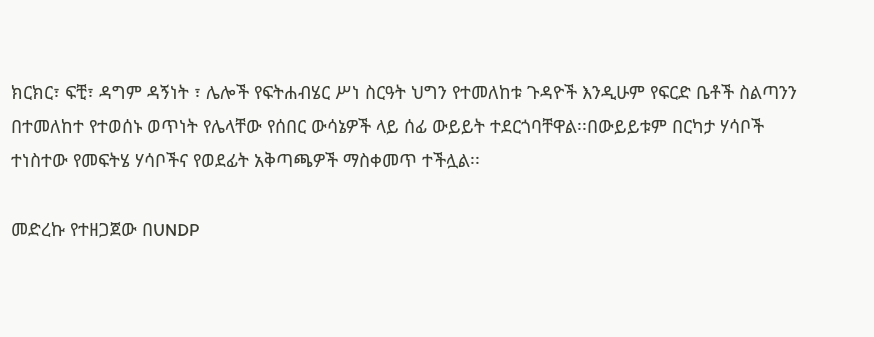ክርክር፣ ፍቺ፣ ዳግም ዳኝነት ፣ ሌሎች የፍትሐብሄር ሥነ ስርዓት ህግን የተመለከቱ ጉዳዮች እንዲሁም የፍርድ ቤቶች ስልጣንን በተመለከተ የተወሰኑ ወጥነት የሌላቸው የሰበር ውሳኔዎች ላይ ሰፊ ውይይት ተደርጎባቸዋል፡፡በውይይቱም በርካታ ሃሳቦች ተነስተው የመፍትሄ ሃሳቦችና የወደፊት አቅጣጫዎች ማስቀመጥ ተችሏል፡፡

መድረኩ የተዘጋጀው በUNDP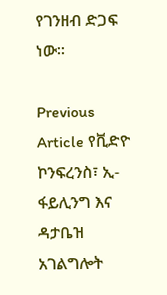የገንዘብ ድጋፍ ነው፡፡

Previous Article የቪድዮ ኮንፍረንስ፣ ኢ- ፋይሊንግ እና ዳታቤዝ አገልግሎት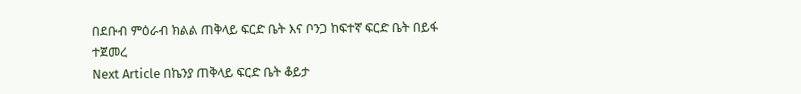በደቡብ ምዕራብ ክልል ጠቅላይ ፍርድ ቤት እና ቦንጋ ከፍተኛ ፍርድ ቤት በይፋ ተጀመረ
Next Article በኬንያ ጠቅላይ ፍርድ ቤት ቆይታ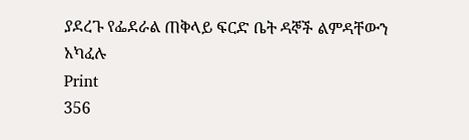ያደረጉ የፌደራል ጠቅላይ ፍርድ ቤት ዳኞች ልምዳቸውን አካፈሉ
Print
356